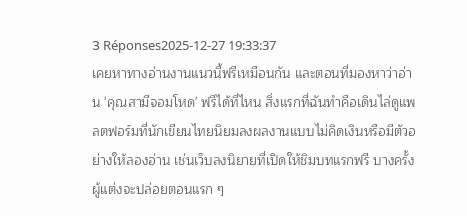3 Réponses2025-12-27 19:33:37
เคยหาทางอ่านงานแนวนี้ฟรีเหมือนกัน และตอนที่มองหาว่าอ่าน 'คุณสามีจอมโหด' ฟรีได้ที่ไหน สิ่งแรกที่ฉันทำคือเดินไล่ดูแพลตฟอร์มที่นักเขียนไทยนิยมลงผลงานแบบไม่คิดเงินหรือมีตัวอย่างให้ลองอ่าน เช่นเว็บลงนิยายที่เปิดให้ชิมบทแรกฟรี บางครั้งผู้แต่งจะปล่อยตอนแรก ๆ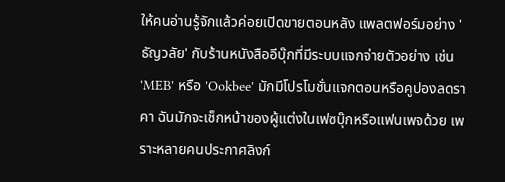ให้คนอ่านรู้จักแล้วค่อยเปิดขายตอนหลัง แพลตฟอร์มอย่าง 'ธัญวลัย' กับร้านหนังสืออีบุ๊กที่มีระบบแจกจ่ายตัวอย่าง เช่น 'MEB' หรือ 'Ookbee' มักมีโปรโมชั่นแจกตอนหรือคูปองลดราคา ฉันมักจะเช็กหน้าของผู้แต่งในเฟซบุ๊กหรือแฟนเพจด้วย เพราะหลายคนประกาศลิงก์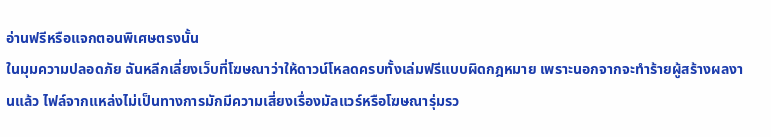อ่านฟรีหรือแจกตอนพิเศษตรงนั้น
ในมุมความปลอดภัย ฉันหลีกเลี่ยงเว็บที่โฆษณาว่าให้ดาวน์โหลดครบทั้งเล่มฟรีแบบผิดกฎหมาย เพราะนอกจากจะทำร้ายผู้สร้างผลงานแล้ว ไฟล์จากแหล่งไม่เป็นทางการมักมีความเสี่ยงเรื่องมัลแวร์หรือโฆษณารุ่มรว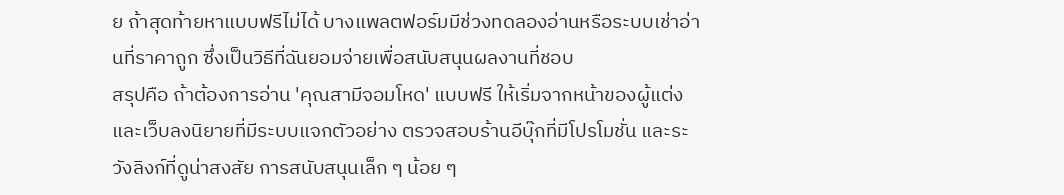ย ถ้าสุดท้ายหาแบบฟรีไม่ได้ บางแพลตฟอร์มมีช่วงทดลองอ่านหรือระบบเช่าอ่านที่ราคาถูก ซึ่งเป็นวิธีที่ฉันยอมจ่ายเพื่อสนับสนุนผลงานที่ชอบ
สรุปคือ ถ้าต้องการอ่าน 'คุณสามีจอมโหด' แบบฟรี ให้เริ่มจากหน้าของผู้แต่งและเว็บลงนิยายที่มีระบบแจกตัวอย่าง ตรวจสอบร้านอีบุ๊กที่มีโปรโมชั่น และระวังลิงก์ที่ดูน่าสงสัย การสนับสนุนเล็ก ๆ น้อย ๆ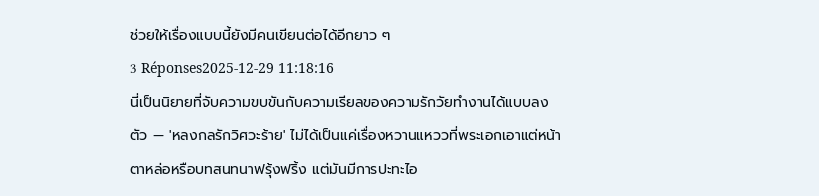ช่วยให้เรื่องแบบนี้ยังมีคนเขียนต่อได้อีกยาว ๆ
3 Réponses2025-12-29 11:18:16
นี่เป็นนิยายที่จับความขบขันกับความเรียลของความรักวัยทำงานได้แบบลงตัว — 'หลงกลรักวิศวะร้าย' ไม่ได้เป็นแค่เรื่องหวานแหววที่พระเอกเอาแต่หน้าตาหล่อหรือบทสนทนาฟรุ้งฟริ้ง แต่มันมีการปะทะไอ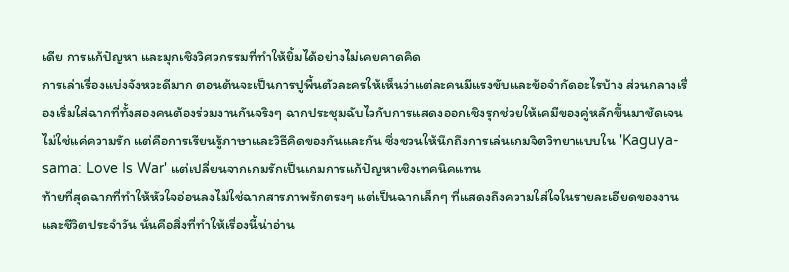เดีย การแก้ปัญหา และมุกเชิงวิศวกรรมที่ทำให้ยิ้มได้อย่างไม่เคยคาดคิด
การเล่าเรื่องแบ่งจังหวะดีมาก ตอนต้นจะเป็นการปูพื้นตัวละครให้เห็นว่าแต่ละคนมีแรงขับและข้อจำกัดอะไรบ้าง ส่วนกลางเรื่องเริ่มใส่ฉากที่ทั้งสองคนต้องร่วมงานกันจริงๆ ฉากประชุมฉับไวกับการแสดงออกเชิงรุกช่วยให้เคมีของคู่หลักขึ้นมาชัดเจน ไม่ใช่แค่ความรัก แต่คือการเรียนรู้ภาษาและวิธีคิดของกันและกัน ซึ่งชวนให้นึกถึงการเล่นเกมจิตวิทยาแบบใน 'Kaguya-sama: Love Is War' แต่เปลี่ยนจากเกมรักเป็นเกมการแก้ปัญหาเชิงเทคนิคแทน
ท้ายที่สุดฉากที่ทำให้หัวใจอ่อนลงไม่ใช่ฉากสารภาพรักตรงๆ แต่เป็นฉากเล็กๆ ที่แสดงถึงความใส่ใจในรายละเอียดของงานและชีวิตประจำวัน นั่นคือสิ่งที่ทำให้เรื่องนี้น่าอ่าน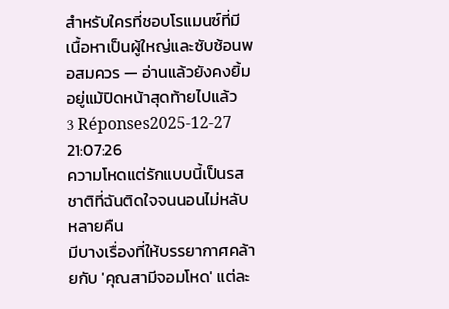สำหรับใครที่ชอบโรแมนซ์ที่มีเนื้อหาเป็นผู้ใหญ่และซับซ้อนพอสมควร — อ่านแล้วยังคงยิ้มอยู่แม้ปิดหน้าสุดท้ายไปแล้ว
3 Réponses2025-12-27 21:07:26
ความโหดแต่รักแบบนี้เป็นรสชาติที่ฉันติดใจจนนอนไม่หลับหลายคืน
มีบางเรื่องที่ให้บรรยากาศคล้ายกับ 'คุณสามีจอมโหด' แต่ละ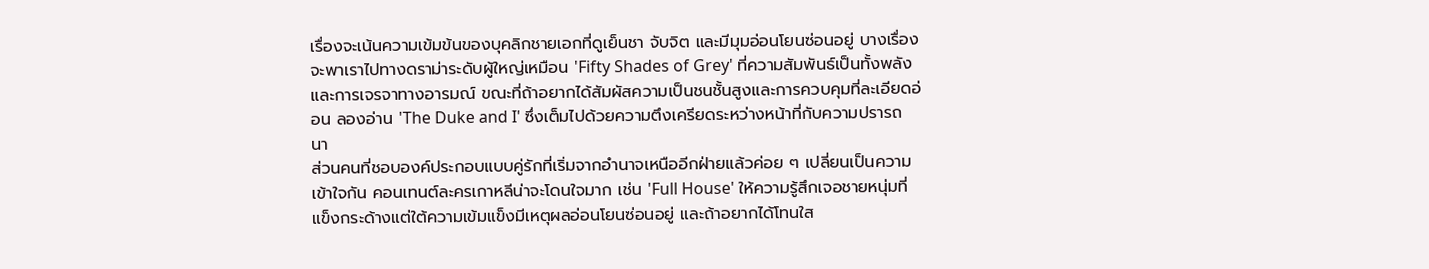เรื่องจะเน้นความเข้มข้นของบุคลิกชายเอกที่ดูเย็นชา จับจิต และมีมุมอ่อนโยนซ่อนอยู่ บางเรื่องจะพาเราไปทางดราม่าระดับผู้ใหญ่เหมือน 'Fifty Shades of Grey' ที่ความสัมพันธ์เป็นทั้งพลังและการเจรจาทางอารมณ์ ขณะที่ถ้าอยากได้สัมผัสความเป็นชนชั้นสูงและการควบคุมที่ละเอียดอ่อน ลองอ่าน 'The Duke and I' ซึ่งเต็มไปด้วยความตึงเครียดระหว่างหน้าที่กับความปรารถนา
ส่วนคนที่ชอบองค์ประกอบแบบคู่รักที่เริ่มจากอำนาจเหนืออีกฝ่ายแล้วค่อย ๆ เปลี่ยนเป็นความเข้าใจกัน คอนเทนต์ละครเกาหลีน่าจะโดนใจมาก เช่น 'Full House' ให้ความรู้สึกเจอชายหนุ่มที่แข็งกระด้างแต่ใต้ความเข้มแข็งมีเหตุผลอ่อนโยนซ่อนอยู่ และถ้าอยากได้โทนใส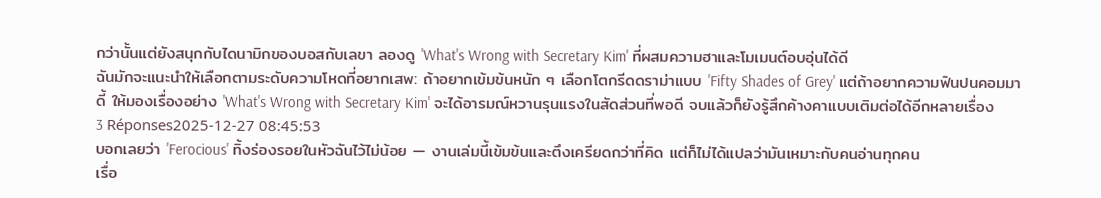กว่านั้นแต่ยังสนุกกับไดนามิกของบอสกับเลขา ลองดู 'What's Wrong with Secretary Kim' ที่ผสมความฮาและโมเมนต์อบอุ่นได้ดี
ฉันมักจะแนะนำให้เลือกตามระดับความโหดที่อยากเสพ: ถ้าอยากเข้มข้นหนัก ๆ เลือกโตกรีดดราม่าแบบ 'Fifty Shades of Grey' แต่ถ้าอยากความฟินปนคอมมาดี้ ให้มองเรื่องอย่าง 'What's Wrong with Secretary Kim' จะได้อารมณ์หวานรุนแรงในสัดส่วนที่พอดี จบแล้วก็ยังรู้สึกค้างคาแบบเติมต่อได้อีกหลายเรื่อง
3 Réponses2025-12-27 08:45:53
บอกเลยว่า 'Ferocious' ทิ้งร่องรอยในหัวฉันไว้ไม่น้อย — งานเล่มนี้เข้มข้นและตึงเครียดกว่าที่คิด แต่ก็ไม่ได้แปลว่ามันเหมาะกับคนอ่านทุกคน
เรื่อ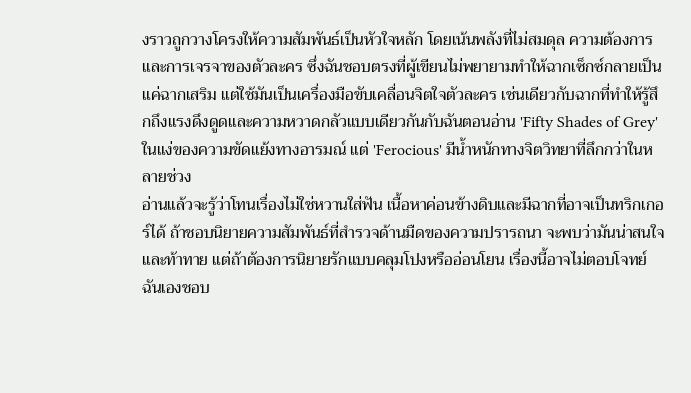งราวถูกวางโครงให้ความสัมพันธ์เป็นหัวใจหลัก โดยเน้นพลังที่ไม่สมดุล ความต้องการ และการเจรจาของตัวละคร ซึ่งฉันชอบตรงที่ผู้เขียนไม่พยายามทำให้ฉากเซ็กซ์กลายเป็นแค่ฉากเสริม แต่ใช้มันเป็นเครื่องมือขับเคลื่อนจิตใจตัวละคร เช่นเดียวกับฉากที่ทำให้รู้สึกถึงแรงดึงดูดและความหวาดกลัวแบบเดียวกันกับฉันตอนอ่าน 'Fifty Shades of Grey' ในแง่ของความขัดแย้งทางอารมณ์ แต่ 'Ferocious' มีน้ำหนักทางจิตวิทยาที่ลึกกว่าในหลายช่วง
อ่านแล้วจะรู้ว่าโทนเรื่องไม่ใช่หวานใส่ฟัน เนื้อหาค่อนข้างดิบและมีฉากที่อาจเป็นทริกเกอร์ได้ ถ้าชอบนิยายความสัมพันธ์ที่สำรวจด้านมืดของความปรารถนา จะพบว่ามันน่าสนใจและท้าทาย แต่ถ้าต้องการนิยายรักแบบคลุมโปงหรืออ่อนโยน เรื่องนี้อาจไม่ตอบโจทย์ ฉันเองชอบ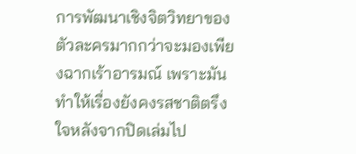การพัฒนาเชิงจิตวิทยาของตัวละครมากกว่าจะมองเพียงฉากเร้าอารมณ์ เพราะมันทำให้เรื่องยังคงรสชาติตรึงใจหลังจากปิดเล่มไป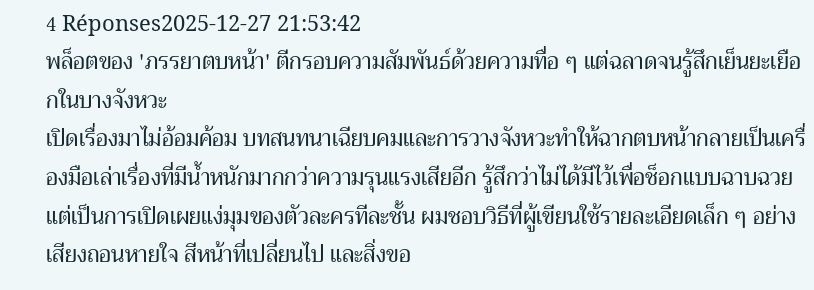4 Réponses2025-12-27 21:53:42
พล็อตของ 'ภรรยาตบหน้า' ตีกรอบความสัมพันธ์ด้วยความทื่อ ๆ แต่ฉลาดจนรู้สึกเย็นยะเยือกในบางจังหวะ
เปิดเรื่องมาไม่อ้อมค้อม บทสนทนาเฉียบคมและการวางจังหวะทำให้ฉากตบหน้ากลายเป็นเครื่องมือเล่าเรื่องที่มีน้ำหนักมากกว่าความรุนแรงเสียอีก รู้สึกว่าไม่ได้มีไว้เพื่อช็อกแบบฉาบฉวย แต่เป็นการเปิดเผยแง่มุมของตัวละครทีละชั้น ผมชอบวิธีที่ผู้เขียนใช้รายละเอียดเล็ก ๆ อย่างเสียงถอนหายใจ สีหน้าที่เปลี่ยนไป และสิ่งขอ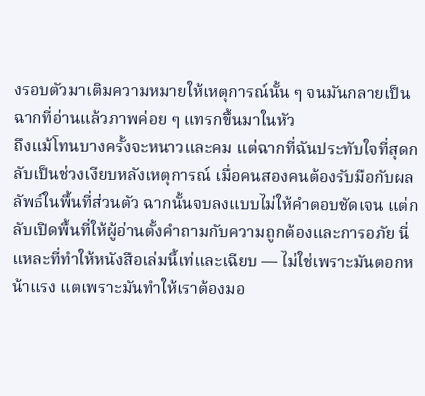งรอบตัวมาเติมความหมายให้เหตุการณ์นั้น ๆ จนมันกลายเป็นฉากที่อ่านแล้วภาพค่อย ๆ แทรกขึ้นมาในหัว
ถึงแม้โทนบางครั้งจะหนาวและคม แต่ฉากที่ฉันประทับใจที่สุดกลับเป็นช่วงเงียบหลังเหตุการณ์ เมื่อคนสองคนต้องรับมือกับผลลัพธ์ในพื้นที่ส่วนตัว ฉากนั้นจบลงแบบไม่ให้คำตอบชัดเจน แต่กลับเปิดพื้นที่ให้ผู้อ่านตั้งคำถามกับความถูกต้องและการอภัย นี่แหละที่ทำให้หนังสือเล่มนี้เท่และเฉียบ — ไม่ใช่เพราะมันตอกหน้าแรง แตเพราะมันทำให้เราต้องมอ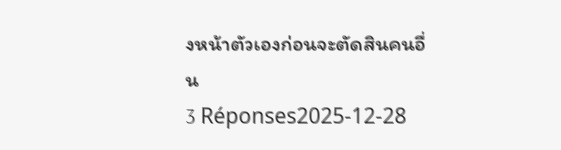งหน้าตัวเองก่อนจะตัดสินคนอื่น
3 Réponses2025-12-28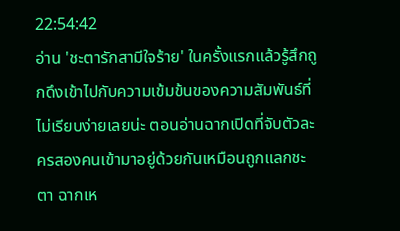22:54:42
อ่าน 'ชะตารักสามีใจร้าย' ในครั้งแรกแล้วรู้สึกถูกดึงเข้าไปกับความเข้มข้นของความสัมพันธ์ที่ไม่เรียบง่ายเลยน่ะ ตอนอ่านฉากเปิดที่จับตัวละครสองคนเข้ามาอยู่ด้วยกันเหมือนถูกแลกชะตา ฉากเห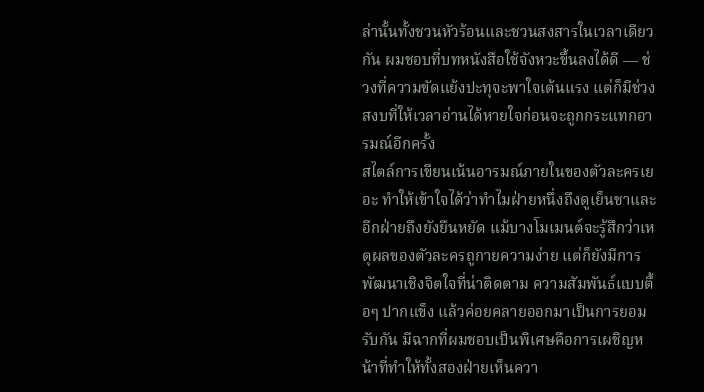ล่านั้นทั้งชวนหัวร้อนและชวนสงสารในเวลาเดียวกัน ผมชอบที่บทหนังสือใช้จังหวะขึ้นลงได้ดี — ช่วงที่ความขัดแย้งปะทุจะพาใจเต้นแรง แต่ก็มีช่วงสงบที่ให้เวลาอ่านได้หายใจก่อนจะถูกกระแทกอารมณ์อีกครั้ง
สไตล์การเขียนเน้นอารมณ์ภายในของตัวละครเยอะ ทำให้เข้าใจได้ว่าทำไมฝ่ายหนึ่งถึงดูเย็นชาและอีกฝ่ายถึงยังยืนหยัด แม้บางโมเมนต์จะรู้สึกว่าเหตุผลของตัวละครถูกายความง่าย แต่ก็ยังมีการพัฒนาเชิงจิตใจที่น่าติดตาม ความสัมพันธ์แบบตื้อๆ ปากแข็ง แล้วค่อยคลายออกมาเป็นการยอมรับกัน มีฉากที่ผมชอบเป็นพิเศษคือการเผชิญหน้าที่ทำให้ทั้งสองฝ่ายเห็นควา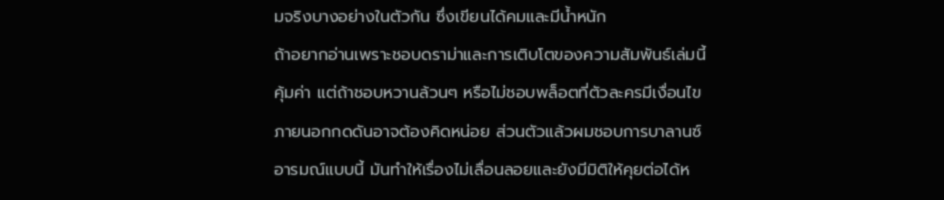มจริงบางอย่างในตัวกัน ซึ่งเขียนได้คมและมีน้ำหนัก
ถ้าอยากอ่านเพราะชอบดราม่าและการเติบโตของความสัมพันธ์เล่มนี้คุ้มค่า แต่ถ้าชอบหวานล้วนๆ หรือไม่ชอบพล็อตที่ตัวละครมีเงื่อนไขภายนอกกดดันอาจต้องคิดหน่อย ส่วนตัวแล้วผมชอบการบาลานซ์อารมณ์แบบนี้ มันทำให้เรื่องไม่เลื่อนลอยและยังมีมิติให้คุยต่อได้ห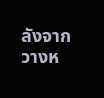ลังจากวางห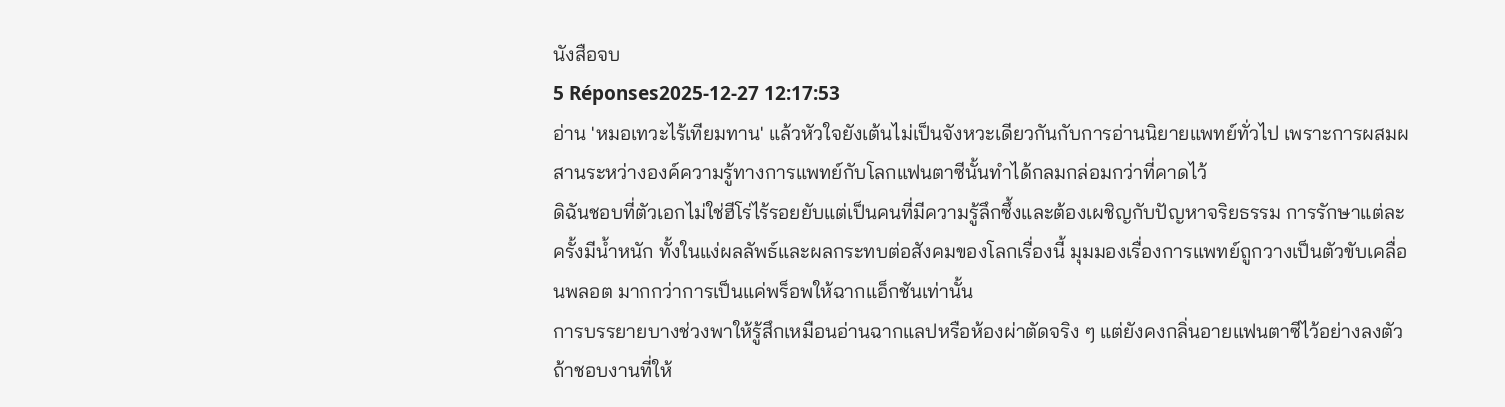นังสือจบ
5 Réponses2025-12-27 12:17:53
อ่าน 'หมอเทวะไร้เทียมทาน' แล้วหัวใจยังเต้นไม่เป็นจังหวะเดียวกันกับการอ่านนิยายแพทย์ทั่วไป เพราะการผสมผสานระหว่างองค์ความรู้ทางการแพทย์กับโลกแฟนตาซีนั้นทำได้กลมกล่อมกว่าที่คาดไว้
ดิฉันชอบที่ตัวเอกไม่ใช่ฮีโร่ไร้รอยยับแต่เป็นคนที่มีความรู้ลึกซึ้งและต้องเผชิญกับปัญหาจริยธรรม การรักษาแต่ละครั้งมีน้ำหนัก ทั้งในแง่ผลลัพธ์และผลกระทบต่อสังคมของโลกเรื่องนี้ มุมมองเรื่องการแพทย์ถูกวางเป็นตัวขับเคลื่อนพลอต มากกว่าการเป็นแค่พร็อพให้ฉากแอ็กชันเท่านั้น
การบรรยายบางช่วงพาให้รู้สึกเหมือนอ่านฉากแลปหรือห้องผ่าตัดจริง ๆ แต่ยังคงกลิ่นอายแฟนตาซีไว้อย่างลงตัว ถ้าชอบงานที่ให้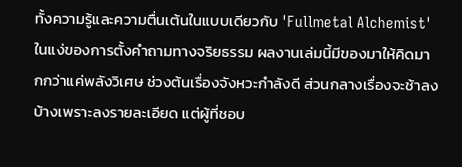ทั้งความรู้และความตื่นเต้นในแบบเดียวกับ 'Fullmetal Alchemist' ในแง่ของการตั้งคำถามทางจริยธรรม ผลงานเล่มนี้มีของมาให้คิดมากกว่าแค่พลังวิเศษ ช่วงต้นเรื่องจังหวะกำลังดี ส่วนกลางเรื่องจะช้าลงบ้างเพราะลงรายละเอียด แต่ผู้ที่ชอบ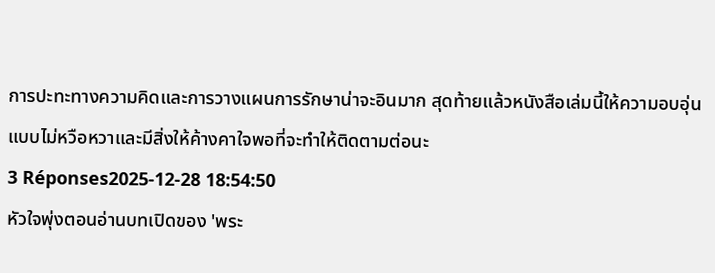การปะทะทางความคิดและการวางแผนการรักษาน่าจะอินมาก สุดท้ายแล้วหนังสือเล่มนี้ให้ความอบอุ่นแบบไม่หวือหวาและมีสิ่งให้ค้างคาใจพอที่จะทำให้ติดตามต่อนะ
3 Réponses2025-12-28 18:54:50
หัวใจพุ่งตอนอ่านบทเปิดของ 'พระ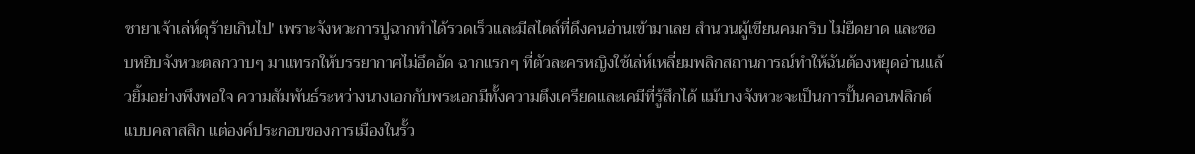ชายาเจ้าเล่ห์ดุร้ายเกินไป' เพราะจังหวะการปูฉากทำได้รวดเร็วและมีสไตล์ที่ดึงคนอ่านเข้ามาเลย สำนวนผู้เขียนคมกริบ ไม่ยืดยาด และชอบหยิบจังหวะตลกวาบๆ มาแทรกให้บรรยากาศไม่อึดอัด ฉากแรกๆ ที่ตัวละครหญิงใช้เล่ห์เหลี่ยมพลิกสถานการณ์ทำให้ฉันต้องหยุดอ่านแล้วยิ้มอย่างพึงพอใจ ความสัมพันธ์ระหว่างนางเอกกับพระเอกมีทั้งความตึงเครียดและเคมีที่รู้สึกได้ แม้บางจังหวะจะเป็นการปั้นคอนฟลิกต์แบบคลาสสิก แต่องค์ประกอบของการเมืองในรั้ว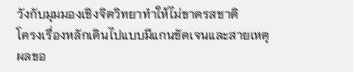วังกับมุมมองเชิงจิตวิทยาทำให้ไม่ขาดรสชาติ
โครงเรื่องหลักเดินไปแบบมีแกนชัดเจนและสายเหตุผลขอ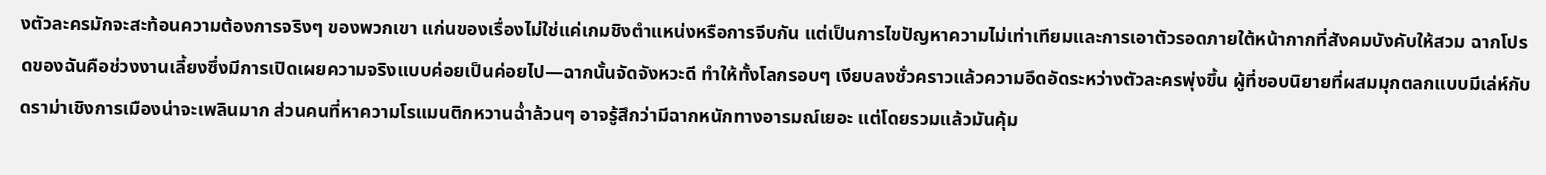งตัวละครมักจะสะท้อนความต้องการจริงๆ ของพวกเขา แก่นของเรื่องไม่ใช่แค่เกมชิงตำแหน่งหรือการจีบกัน แต่เป็นการไขปัญหาความไม่เท่าเทียมและการเอาตัวรอดภายใต้หน้ากากที่สังคมบังคับให้สวม ฉากโปรดของฉันคือช่วงงานเลี้ยงซึ่งมีการเปิดเผยความจริงแบบค่อยเป็นค่อยไป—ฉากนั้นจัดจังหวะดี ทำให้ทั้งโลกรอบๆ เงียบลงชั่วคราวแล้วความอึดอัดระหว่างตัวละครพุ่งขึ้น ผู้ที่ชอบนิยายที่ผสมมุกตลกแบบมีเล่ห์กับดราม่าเชิงการเมืองน่าจะเพลินมาก ส่วนคนที่หาความโรแมนติกหวานฉ่ำล้วนๆ อาจรู้สึกว่ามีฉากหนักทางอารมณ์เยอะ แต่โดยรวมแล้วมันคุ้ม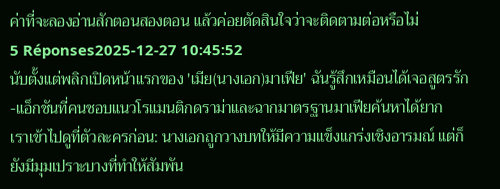ค่าที่จะลองอ่านสักตอนสองตอน แล้วค่อยตัดสินใจว่าจะติดตามต่อหรือไม่
5 Réponses2025-12-27 10:45:52
นับตั้งแต่พลิกเปิดหน้าแรกของ 'เมีย(นางเอก)มาเฟีย' ฉันรู้สึกเหมือนได้เจอสูตรรัก-แอ็กชันที่คนชอบแนวโรแมนติกดราม่าและฉากมาตรฐานมาเฟียค้นหาได้ยาก
เราเข้าไปดูที่ตัวละครก่อน: นางเอกถูกวางบทให้มีความแข็งแกร่งเชิงอารมณ์ แต่ก็ยังมีมุมเปราะบางที่ทำให้สัมพัน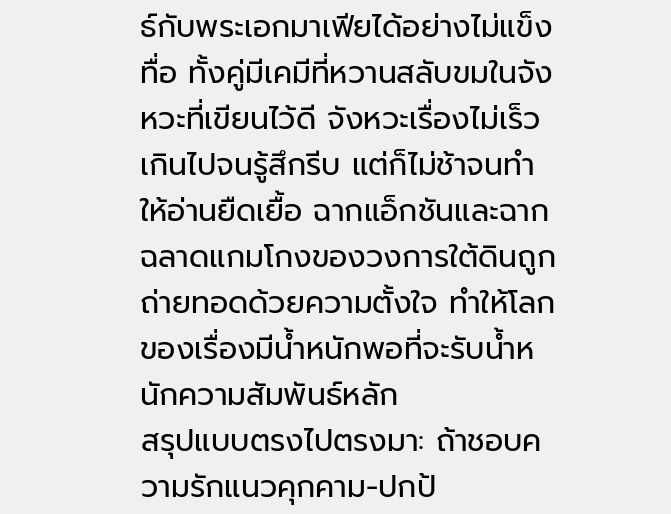ธ์กับพระเอกมาเฟียได้อย่างไม่แข็งทื่อ ทั้งคู่มีเคมีที่หวานสลับขมในจังหวะที่เขียนไว้ดี จังหวะเรื่องไม่เร็วเกินไปจนรู้สึกรีบ แต่ก็ไม่ช้าจนทำให้อ่านยืดเยื้อ ฉากแอ็กชันและฉากฉลาดแกมโกงของวงการใต้ดินถูกถ่ายทอดด้วยความตั้งใจ ทำให้โลกของเรื่องมีน้ำหนักพอที่จะรับน้ำหนักความสัมพันธ์หลัก
สรุปแบบตรงไปตรงมา: ถ้าชอบความรักแนวคุกคาม-ปกป้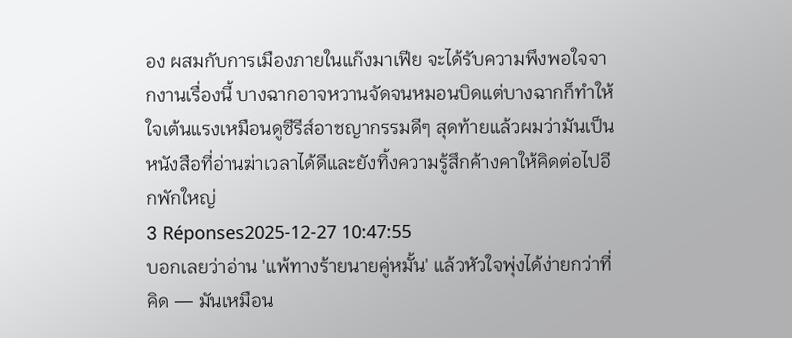อง ผสมกับการเมืองภายในแก๊งมาเฟีย จะได้รับความพึงพอใจจากงานเรื่องนี้ บางฉากอาจหวานจัดจนหมอนบิดแต่บางฉากก็ทำให้ใจเต้นแรงเหมือนดูซีรีส์อาชญากรรมดีๆ สุดท้ายแล้วผมว่ามันเป็นหนังสือที่อ่านฆ่าเวลาได้ดีและยังทิ้งความรู้สึกค้างคาให้คิดต่อไปอีกพักใหญ่
3 Réponses2025-12-27 10:47:55
บอกเลยว่าอ่าน 'แพ้ทางร้ายนายคู่หมั้น' แล้วหัวใจพุ่งได้ง่ายกว่าที่คิด — มันเหมือน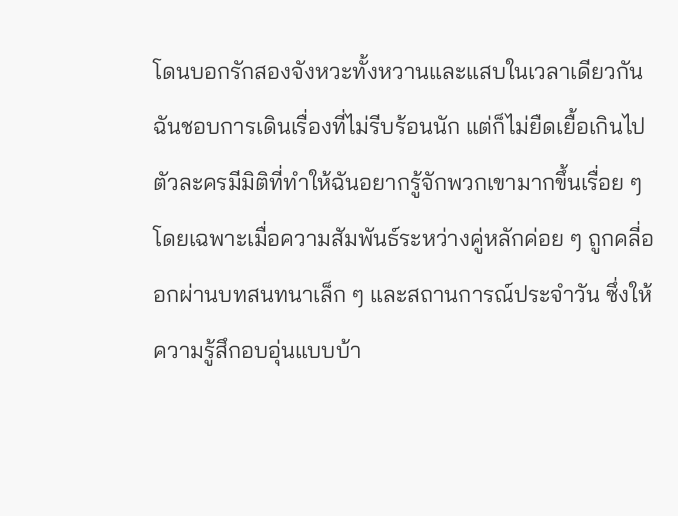โดนบอกรักสองจังหวะทั้งหวานและแสบในเวลาเดียวกัน ฉันชอบการเดินเรื่องที่ไม่รีบร้อนนัก แต่ก็ไม่ยืดเยื้อเกินไป ตัวละครมีมิติที่ทำให้ฉันอยากรู้จักพวกเขามากขึ้นเรื่อย ๆ โดยเฉพาะเมื่อความสัมพันธ์ระหว่างคู่หลักค่อย ๆ ถูกคลี่ออกผ่านบทสนทนาเล็ก ๆ และสถานการณ์ประจำวัน ซึ่งให้ความรู้สึกอบอุ่นแบบบ้า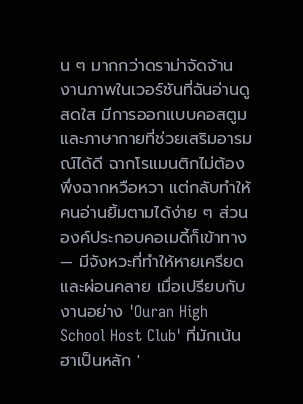น ๆ มากกว่าดราม่าจัดจ้าน
งานภาพในเวอร์ชันที่ฉันอ่านดูสดใส มีการออกแบบคอสตูมและภาษากายที่ช่วยเสริมอารมณ์ได้ดี ฉากโรแมนติกไม่ต้องพึ่งฉากหวือหวา แต่กลับทำให้คนอ่านยิ้มตามได้ง่าย ๆ ส่วนองค์ประกอบคอเมดี้ก็เข้าทาง — มีจังหวะที่ทำให้หายเครียดและผ่อนคลาย เมื่อเปรียบกับงานอย่าง 'Ouran High School Host Club' ที่มักเน้นฮาเป็นหลัก '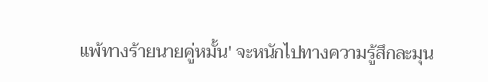แพ้ทางร้ายนายคู่หมั้น' จะหนักไปทางความรู้สึกละมุน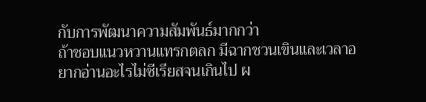กับการพัฒนาความสัมพันธ์มากกว่า
ถ้าชอบแนวหวานแทรกตลก มีฉากชวนเขินและเวลาอยากอ่านอะไรไม่ซีเรียสจนเกินไป ผ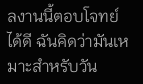ลงานนี้ตอบโจทย์ได้ดี ฉันคิดว่ามันเหมาะสำหรับวัน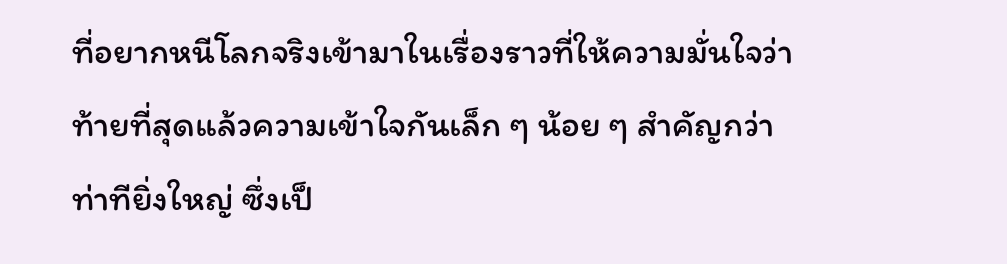ที่อยากหนีโลกจริงเข้ามาในเรื่องราวที่ให้ความมั่นใจว่าท้ายที่สุดแล้วความเข้าใจกันเล็ก ๆ น้อย ๆ สำคัญกว่าท่าทียิ่งใหญ่ ซึ่งเป็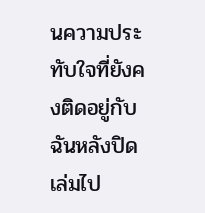นความประทับใจที่ยังคงติดอยู่กับฉันหลังปิดเล่มไป